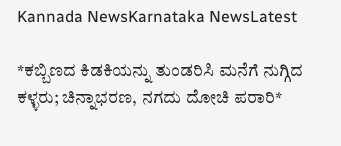Kannada NewsKarnataka NewsLatest

*ಕಬ್ಬಿಣದ ಕಿಡಕಿಯನ್ನು ತುಂಡರಿಸಿ ಮನೆಗೆ ನುಗ್ಗಿದ ಕಳ್ಳರು; ಚಿನ್ನಾಭರಣ, ನಗದು ದೋಚಿ ಪರಾರಿ*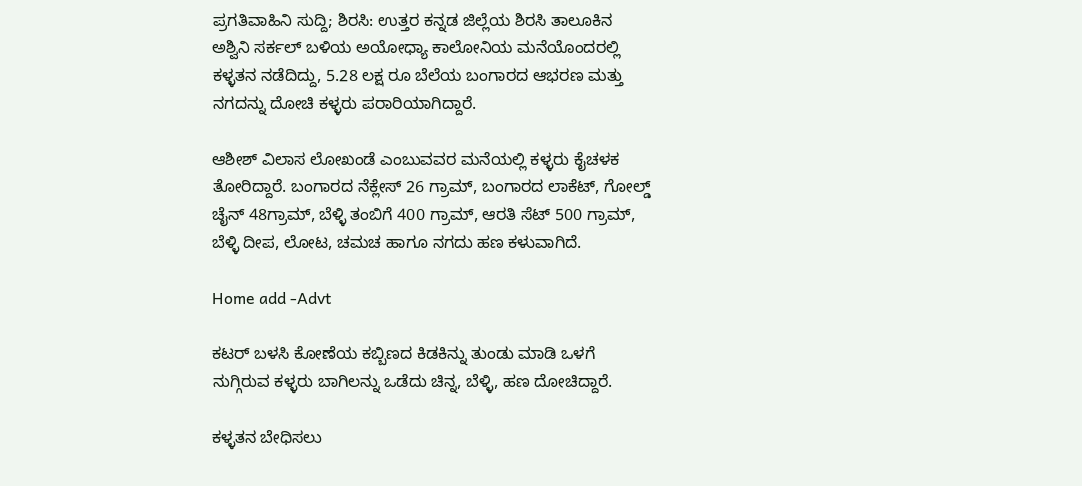ಪ್ರಗತಿವಾಹಿನಿ ಸುದ್ದಿ; ಶಿರಸಿ: ಉತ್ತರ ಕನ್ನಡ ಜಿಲ್ಲೆಯ ಶಿರಸಿ ತಾಲೂಕಿನ ಅಶ್ವಿನಿ ಸರ್ಕಲ್ ಬಳಿಯ ಅಯೋಧ್ಯಾ ಕಾಲೋನಿಯ ಮನೆಯೊಂದರಲ್ಲಿ ಕಳ್ಳತನ ನಡೆದಿದ್ದು, 5.28 ಲಕ್ಷ ರೂ ಬೆಲೆಯ ಬಂಗಾರದ ಆಭರಣ ಮತ್ತು ನಗದನ್ನು ದೋಚಿ ಕಳ್ಳರು ಪರಾರಿಯಾಗಿದ್ದಾರೆ.

ಆಶೀಶ್ ವಿಲಾಸ ಲೋಖಂಡೆ ಎಂಬುವವರ ಮನೆಯಲ್ಲಿ ಕಳ್ಳರು ಕೈಚಳಕ ತೋರಿದ್ದಾರೆ. ಬಂಗಾರದ ನೆಕ್ಲೇಸ್ 26 ಗ್ರಾಮ್, ಬಂಗಾರದ ಲಾಕೆಟ್, ಗೋಲ್ಡ್ ಚೈನ್ 48ಗ್ರಾಮ್, ಬೆಳ್ಳಿ ತಂಬಿಗೆ 400 ಗ್ರಾಮ್, ಆರತಿ ಸೆಟ್ 500 ಗ್ರಾಮ್, ಬೆಳ್ಳಿ ದೀಪ, ಲೋಟ, ಚಮಚ ಹಾಗೂ ನಗದು ಹಣ ಕಳುವಾಗಿದೆ.

Home add -Advt

ಕಟರ್ ಬಳಸಿ ಕೋಣೆಯ ಕಬ್ಬಿಣದ ಕಿಡಕಿನ್ನು ತುಂಡು ಮಾಡಿ ಒಳಗೆ ನುಗ್ಗಿರುವ ಕಳ್ಳರು ಬಾಗಿಲನ್ನು ಒಡೆದು ಚಿನ್ನ, ಬೆಳ್ಳಿ, ಹಣ ದೋಚಿದ್ದಾರೆ.

ಕಳ್ಳತನ ಬೇಧಿಸಲು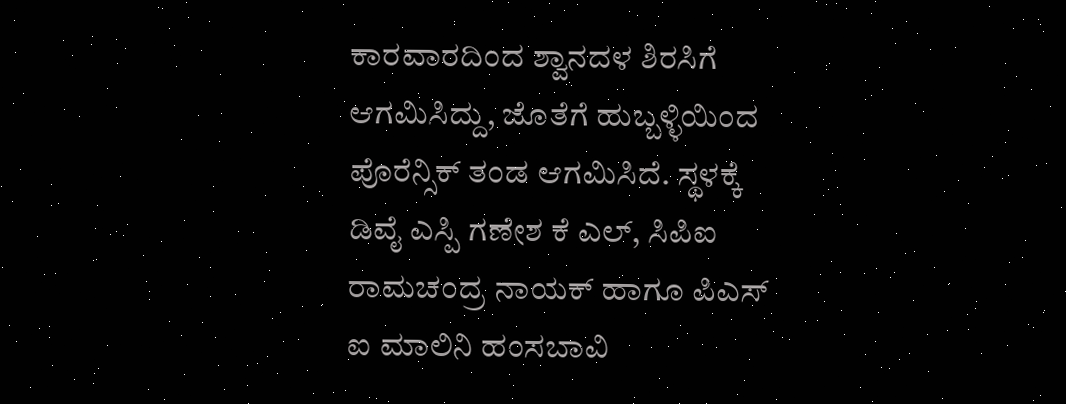ಕಾರವಾರದಿಂದ ಶ್ವಾನದಳ ಶಿರಸಿಗೆ ಆಗಮಿಸಿದ್ದು, ಜೊತೆಗೆ ಹುಬ್ಬಳ್ಳಿಯಿಂದ ಪೊರೆನ್ಸಿಕ್ ತಂಡ ಆಗಮಿಸಿದೆ. ಸ್ಥಳಕ್ಕೆ ಡಿವೈ ಎಸ್ಪಿ ಗಣೇಶ ಕೆ ಎಲ್, ಸಿಪಿಐ ರಾಮಚಂದ್ರ ನಾಯಕ್ ಹಾಗೂ ಪಿಎಸ್ ಐ ಮಾಲಿನಿ ಹಂಸಬಾವಿ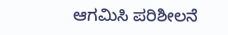ಆಗಮಿಸಿ ಪರಿಶೀಲನೆ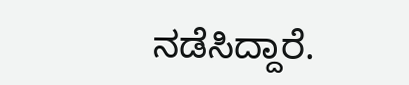ನಡೆಸಿದ್ದಾರೆ.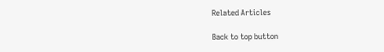Related Articles

Back to top button